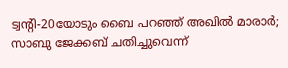ട്വന്റി-20യോടും ബൈ പറഞ്ഞ് അഖിൽ മാരാർ; സാബു ജേക്കബ് ചതിച്ചുവെന്ന്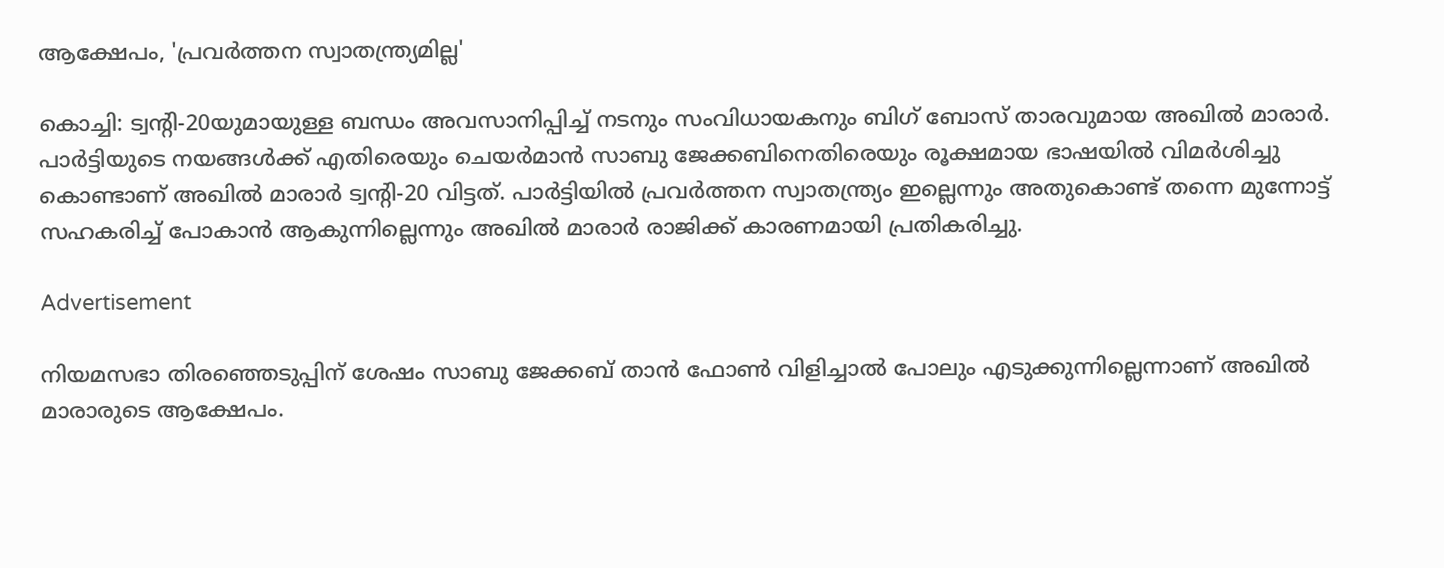ആക്ഷേപം, 'പ്രവർത്തന സ്വാതന്ത്ര്യമില്ല'

കൊച്ചി: ട്വന്റി-20യുമായുള്ള ബന്ധം അവസാനിപ്പിച്ച് നടനും സംവിധായകനും ബിഗ് ബോസ് താരവുമായ അഖിൽ മാരാർ. പാർട്ടിയുടെ നയങ്ങൾക്ക് എതിരെയും ചെയർമാൻ സാബു ജേക്കബിനെതിരെയും രൂക്ഷമായ ഭാഷയിൽ വിമർശിച്ചു കൊണ്ടാണ് അഖിൽ മാരാർ ട്വന്റി-20 വിട്ടത്. പാർട്ടിയിൽ പ്രവർത്തന സ്വാതന്ത്ര്യം ഇല്ലെന്നും അതുകൊണ്ട് തന്നെ മുന്നോട്ട് സഹകരിച്ച് പോകാൻ ആകുന്നില്ലെന്നും അഖിൽ മാരാർ രാജിക്ക് കാരണമായി പ്രതികരിച്ചു.

Advertisement

നിയമസഭാ തിരഞ്ഞെടുപ്പിന് ശേഷം സാബു ജേക്കബ് താൻ ഫോൺ വിളിച്ചാൽ പോലും എടുക്കുന്നില്ലെന്നാണ് അഖിൽ മാരാരുടെ ആക്ഷേപം.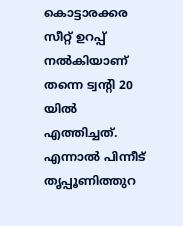കൊട്ടാരക്കര സീറ്റ്‌ ഉറപ്പ് നൽകിയാണ് തന്നെ ട്വന്റി 20 യിൽ എത്തിച്ചത്. എന്നാൽ പിന്നീട് തൃപ്പൂണിത്തുറ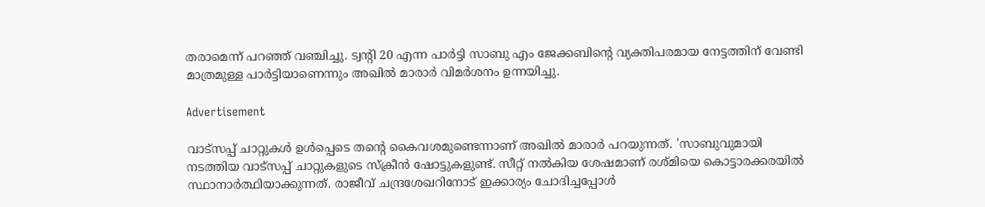തരാമെന്ന് പറഞ്ഞ് വഞ്ചിച്ചു. ട്വന്റി 20 എന്ന പാർട്ടി സാബു എം ജേക്കബിന്റെ വ്യക്തിപരമായ നേട്ടത്തിന് വേണ്ടി മാത്രമുള്ള പാർട്ടിയാണെന്നും അഖിൽ മാരാർ വിമർശനം ഉന്നയിച്ചു.

Advertisement

വാട്‌സപ്പ് ചാറ്റുകൾ ഉൾപ്പെടെ തന്റെ കൈവശമുണ്ടെന്നാണ് അഖിൽ മാരാർ പറയുന്നത്. 'സാബുവുമായി നടത്തിയ വാട്‌സപ്പ് ചാറ്റുകളുടെ സ്ക്രീൻ ഷോട്ടുകളുണ്ട്. സീറ്റ് നൽകിയ ശേഷമാണ് രശ്‌മിയെ കൊട്ടാരക്കരയിൽ‌ സ്ഥാനാർത്ഥിയാക്കുന്നത്. രാജീവ് ചന്ദ്രശേഖറിനോട് ഇക്കാര്യം ചോദിച്ചപ്പോൾ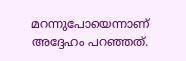മറന്നുപോയെന്നാണ് അദ്ദേഹം പറഞ്ഞത്.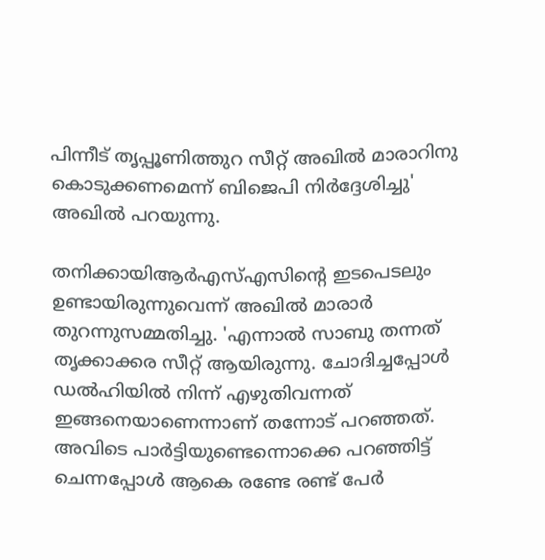പിന്നീട് തൃപ്പൂണിത്തുറ സീറ്റ് അഖിൽ മാരാറിനു കൊടുക്കണമെന്ന് ബിജെപി നിർദ്ദേശിച്ചു' അഖിൽ പറയുന്നു.

തനിക്കായിആർഎസ്എസിന്റെ ഇടപെടലും ഉണ്ടായിരുന്നുവെന്ന് അഖിൽ മാരാർ തുറന്നുസമ്മതിച്ചു. 'എന്നാൽ സാബു തന്നത് തൃക്കാക്കര സീറ്റ് ആയിരുന്നു. ചോദിച്ചപ്പോൾ‌ ഡൽഹിയിൽ നിന്ന് എഴുതിവന്നത് ഇങ്ങനെയാണെന്നാണ് തന്നോട് പറഞ്ഞത്. അവിടെ പാർട്ടിയുണ്ടെന്നൊക്കെ പറഞ്ഞിട്ട് ചെന്നപ്പോൾ ആകെ രണ്ടേ രണ്ട് പേർ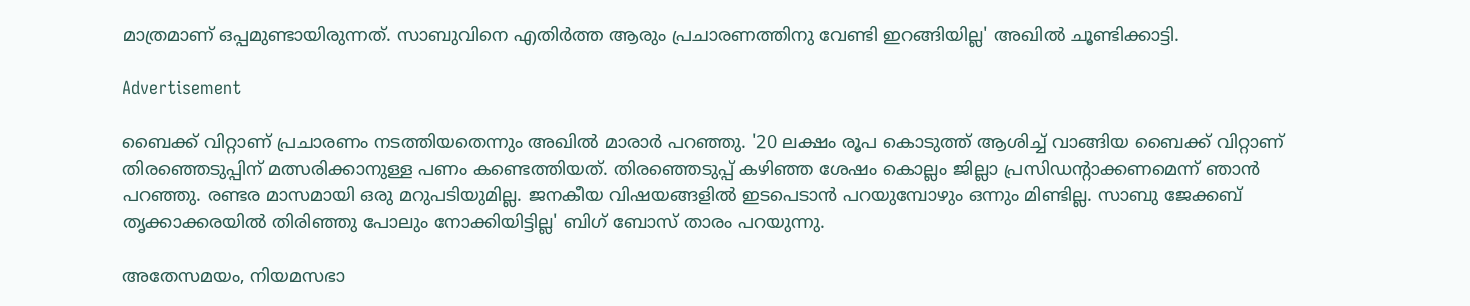മാത്രമാണ് ഒപ്പമുണ്ടായിരുന്നത്. സാബുവിനെ എതിർത്ത ആരും പ്രചാരണത്തിനു വേണ്ടി ഇറങ്ങിയില്ല' അഖിൽ ചൂണ്ടിക്കാട്ടി.

Advertisement

ബൈക്ക് വിറ്റാണ് പ്രചാരണം നടത്തിയതെന്നും അഖിൽ മാരാർ പറഞ്ഞു. '20 ലക്ഷം രൂപ കൊടുത്ത് ആശിച്ച് വാങ്ങിയ ബൈക്ക് വിറ്റാണ് തിരഞ്ഞെടുപ്പിന് മത്സരിക്കാനുള്ള പണം കണ്ടെത്തിയത്. തിരഞ്ഞെടുപ്പ് കഴിഞ്ഞ ശേഷം കൊല്ലം ജില്ലാ പ്രസിഡന്റാക്കണമെന്ന് ഞാൻ പറഞ്ഞു. രണ്ടര മാസമായി ഒരു മറുപടിയുമില്ല. ജനകീയ വിഷയങ്ങളിൽ ഇടപെടാൻ പറയുമ്പോഴും ഒന്നും മിണ്ടില്ല. സാബു ജേക്കബ് തൃക്കാക്കരയിൽ‌ തിരി‍‌ഞ്ഞു പോലും നോക്കിയിട്ടില്ല' ബിഗ് ബോസ് താരം പറയുന്നു.

അതേസമയം, നിയമസഭാ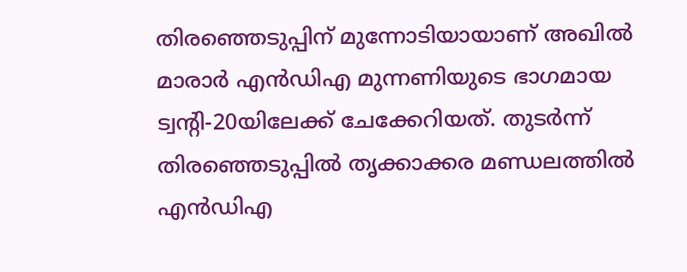തിരഞ്ഞെടുപ്പിന് മുന്നോടിയായാണ് അഖിൽ മാരാർ എൻഡിഎ മുന്നണിയുടെ ഭാഗമായ ട്വന്റി-20യിലേക്ക് ചേക്കേറിയത്. തുടർന്ന് തിരഞ്ഞെടുപ്പിൽ തൃക്കാക്കര മണ്ഡലത്തിൽ എൻഡിഎ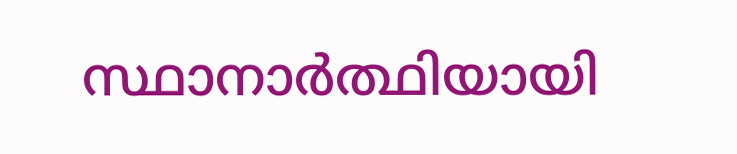സ്ഥാനാർത്ഥിയായി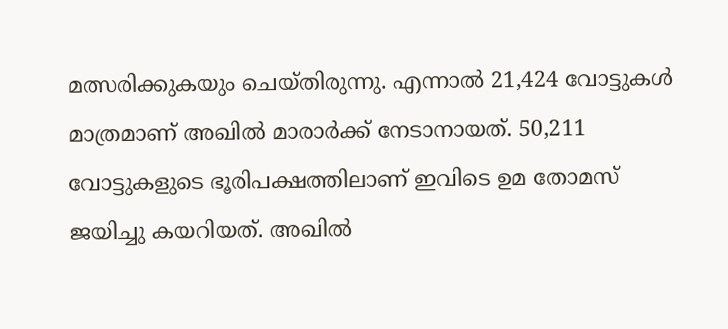മത്സരിക്കുകയും ചെയ്‌തിരുന്നു. എന്നാൽ 21,424 വോട്ടുകൾ മാത്രമാണ് അഖിൽ മാരാർക്ക് നേടാനായത്. 50,211 വോട്ടുകളുടെ ഭൂരിപക്ഷത്തിലാണ് ഇവിടെ ഉമ തോമസ് ജയിച്ചു കയറിയത്. അഖിൽ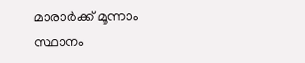മാരാർക്ക് മൂന്നാം സ്ഥാനം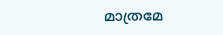മാത്രമേ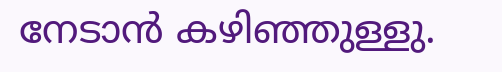നേടാൻ കഴിഞ്ഞുള്ളു.